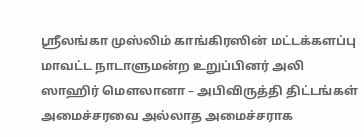ஸ்ரீலங்கா முஸ்லிம் காங்கிரஸின் மட்டக்களப்பு மாவட்ட நாடாளுமன்ற உறுப்பினர் அலி ஸாஹிர் மௌலானா – அபிவிருத்தி திட்டங்கள் அமைச்சரவை அல்லாத அமைச்சராக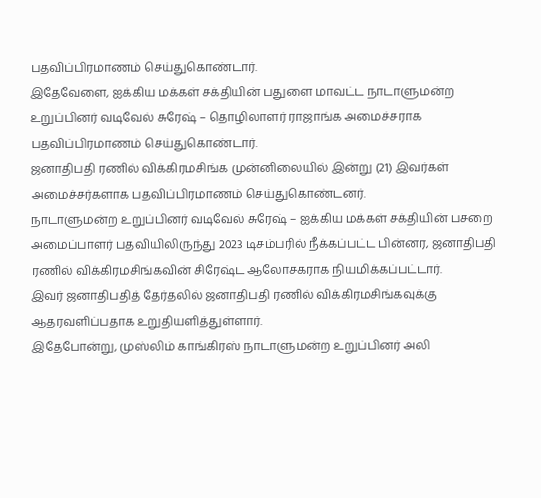பதவிப்பிரமாணம் செய்துகொண்டார்.
இதேவேளை, ஐக்கிய மக்கள் சக்தியின் பதுளை மாவட்ட நாடாளுமன்ற உறுப்பினர் வடிவேல் சுரேஷ் – தொழிலாளர் ராஜாங்க அமைச்சராக பதவிப்பிரமாணம் செய்துகொண்டார்.
ஜனாதிபதி ரணில் விக்கிரமசிங்க முன்னிலையில் இன்று (21) இவர்கள் அமைச்சர்களாக பதவிப்பிரமாணம் செய்துகொண்டனர்.
நாடாளுமன்ற உறுப்பினர் வடிவேல் சுரேஷ் – ஐக்கிய மக்கள் சக்தியின் பசறை அமைப்பாளர் பதவியிலிருந்து 2023 டிசம்பரில் நீக்கப்பட்ட பின்னர, ஜனாதிபதி ரணில் விக்கிரமசிங்கவின் சிரேஷ்ட ஆலோசகராக நியமிக்கப்பட்டார்.
இவர் ஜனாதிபதித் தேர்தலில் ஜனாதிபதி ரணில் விக்கிரமசிங்கவுக்கு ஆதரவளிப்பதாக உறுதியளித்துள்ளார்.
இதேபோன்று, முஸ்லிம் காங்கிரஸ் நாடாளுமன்ற உறுப்பினர் அலி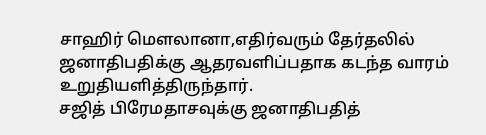சாஹிர் மௌலானா,எதிர்வரும் தேர்தலில் ஜனாதிபதிக்கு ஆதரவளிப்பதாக கடந்த வாரம் உறுதியளித்திருந்தார்.
சஜித் பிரேமதாசவுக்கு ஜனாதிபதித்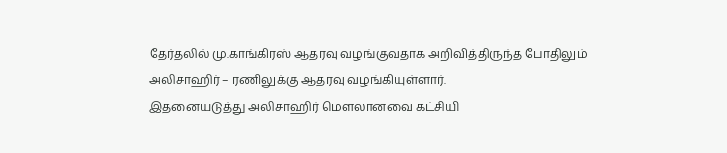தேர்தலில் மு.காங்கிரஸ் ஆதரவு வழங்குவதாக அறிவித்திருந்த போதிலும் அலிசாஹிர் – ரணிலுக்கு ஆதரவு வழங்கியுள்ளார்.
இதனையடுத்து அலிசாஹிர் மௌலானவை கட்சியி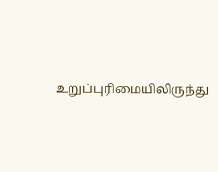உறுப்புரிமையிலிருந்து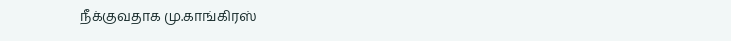நீக்குவதாக மு.காங்கிரஸ்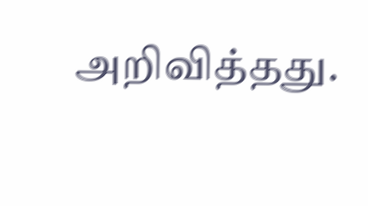அறிவித்தது.